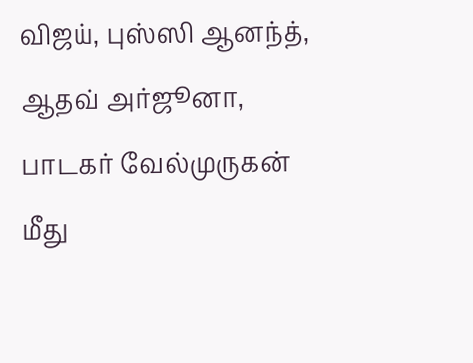விஜய், புஸ்ஸி ஆனந்த், ஆதவ் அர்ஜூனா, பாடகர் வேல்முருகன் மீது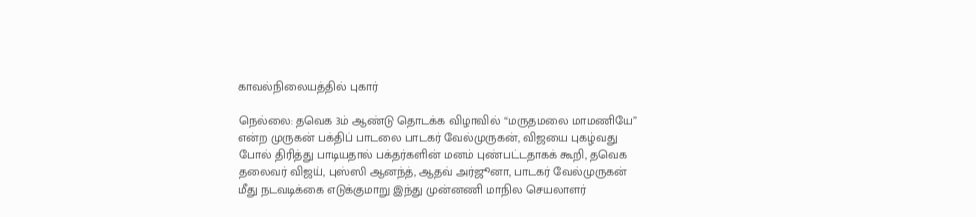காவல்நிலையத்தில் புகார்

நெல்லை: தவெக 3ம் ஆண்டு தொடக்க விழாவில் “மருதமலை மாமணியே” என்ற முருகன் பக்திப் பாடலை பாடகர் வேல்முருகன், விஜயை புகழ்வது போல் திரித்து பாடியதால் பக்தர்களின் மனம் புண்பட்டதாகக் கூறி, தவெக தலைவர் விஜய், புஸ்ஸி ஆனந்த், ஆதவ் அர்ஜூனா, பாடகர் வேல்முருகன் மீது நடவடிக்கை எடுக்குமாறு இந்து முன்னணி மாநில செயலாளர்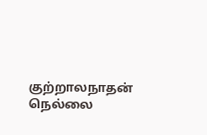குற்றாலநாதன் நெல்லை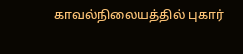காவல்நிலையத்தில் புகார்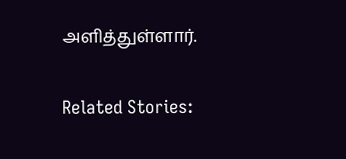அளித்துள்ளார்.

Related Stories: